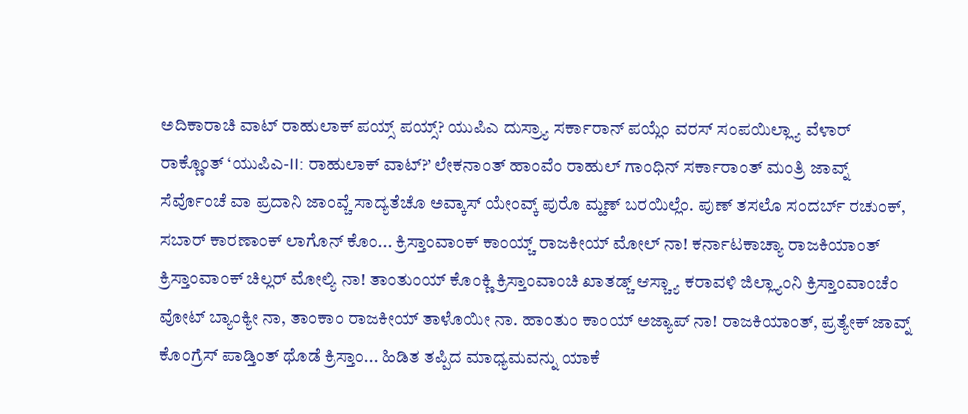ಅದಿಕಾರಾಚಿ ವಾಟ್ ರಾಹುಲಾಕ್ ಪಯ್ಸ್ ಪಯ್ಸ್? ಯುಪಿಎ ದುಸ್ರ್ಯಾ ಸರ್ಕಾರಾನ್ ಪಯ್ಲೆಂ ವರಸ್ ಸಂಪಯಿಲ್ಲ್ಯಾ ವೆಳಾರ್ ರಾಕ್ಣೊಂತ್ ‘ಯುಪಿಎ-II: ರಾಹುಲಾಕ್ ವಾಟ್?’ ಲೇಕನಾಂತ್ ಹಾಂವೆಂ ರಾಹುಲ್ ಗಾಂಧಿನ್ ಸರ್ಕಾರಾಂತ್ ಮಂತ್ರಿ ಜಾವ್ನ್ ಸೆರ್ವೊಂಚೆ ವಾ ಪ್ರದಾನಿ ಜಾಂವ್ಚೆ ಸಾದ್ಯತೆಚೊ ಅವ್ಕಾಸ್ ಯೇಂವ್ಕ್ ಪುರೊ ಮ್ಹಣ್ ಬರಯಿಲ್ಲೆಂ. ಪುಣ್ ತಸಲೊ ಸಂದರ್ಬ್ ರಚುಂಕ್, ಸಬಾರ್ ಕಾರಣಾಂಕ್ ಲಾಗೊನ್ ಕೊಂ... ಕ್ರಿಸ್ತಾಂವಾಂಕ್ ಕಾಂಯ್ಚ್ ರಾಜಕೀಯ್ ಮೋಲ್ ನಾ! ಕರ್ನಾಟಕಾಚ್ಯಾ ರಾಜಕಿಯಾಂತ್ ಕ್ರಿಸ್ತಾಂವಾಂಕ್ ಚಿಲ್ಲರ್ ಮೋಲ್ಯಿ ನಾ! ತಾಂತುಂಯ್ ಕೊಂಕ್ಣಿ ಕ್ರಿಸ್ತಾಂವಾಂಚಿ ಖಾತಡ್ಚ್ ಆಸ್ಚ್ಯಾ ಕರಾವಳಿ ಜಿಲ್ಲ್ಯಾಂನಿ ಕ್ರಿಸ್ತಾಂವಾಂಚೆಂ ವೋಟ್ ಬ್ಯಾಂಕ್ಯೀ ನಾ, ತಾಂಕಾಂ ರಾಜಕೀಯ್ ತಾಳೊಯೀ ನಾ. ಹಾಂತುಂ ಕಾಂಯ್ ಅಜ್ಯಾಪ್ ನಾ! ರಾಜಕಿಯಾಂತ್, ಪ್ರತ್ಯೇಕ್ ಜಾವ್ನ್ ಕೊಂಗ್ರೆಸ್ ಪಾಡ್ತಿಂತ್ ಥೊಡೆ ಕ್ರಿಸ್ತಾಂ... ಹಿಡಿತ ತಪ್ಪಿದ ಮಾಧ್ಯಮವನ್ನು ಯಾಕೆ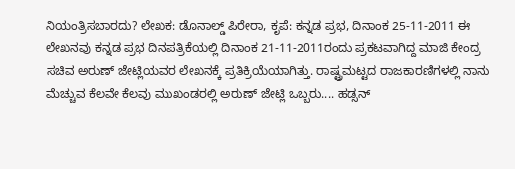ನಿಯಂತ್ರಿಸಬಾರದು? ಲೇಖಕ: ಡೊನಾಲ್ಡ್ ಪಿರೇರಾ, ಕೃಪೆ: ಕನ್ನಡ ಪ್ರಭ, ದಿನಾಂಕ 25-11-2011 ಈ ಲೇಖನವು ಕನ್ನಡ ಪ್ರಭ ದಿನಪತ್ರಿಕೆಯಲ್ಲಿ ದಿನಾಂಕ 21-11-2011ರಂದು ಪ್ರಕಟವಾಗಿದ್ದ ಮಾಜಿ ಕೇಂದ್ರ ಸಚಿವ ಅರುಣ್ ಜೇಟ್ಲಿಯವರ ಲೇಖನಕ್ಕೆ ಪ್ರತಿಕ್ರಿಯೆಯಾಗಿತ್ತು. ರಾಷ್ಟ್ರಮಟ್ಟದ ರಾಜಕಾರಣಿಗಳಲ್ಲಿ ನಾನು ಮೆಚ್ಚುವ ಕೆಲವೇ ಕೆಲವು ಮುಖಂಡರಲ್ಲಿ ಅರುಣ್ ಜೇಟ್ಲಿ ಒಬ್ಬರು.... ಹಡ್ಸನ್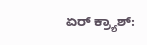ಏರ್ ಕ್ರ್ಯಾಶ್: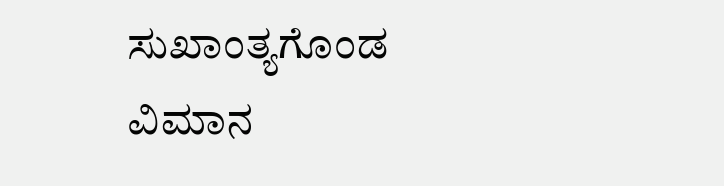ಸುಖಾಂತ್ಯಗೊಂಡ ವಿಮಾನ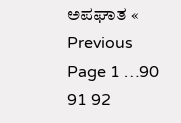ಅಪಘಾತ « Previous Page 1 …90 91 92